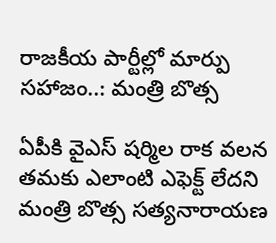రాజకీయ పార్టీల్లో మార్పు సహాజం..: మంత్రి బొత్స

ఏపీకి వైఎస్ షర్మిల రాక వలన తమకు ఎలాంటి ఎఫెక్ట్ లేదని మంత్రి బొత్స సత్యనారాయణ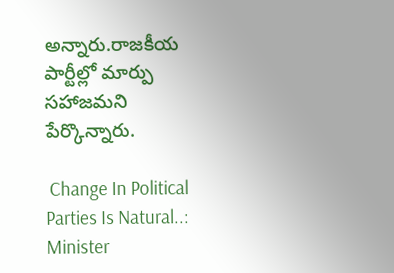అన్నారు.రాజకీయ పార్టీల్లో మార్పు సహాజమని పేర్కొన్నారు.

 Change In Political Parties Is Natural..: Minister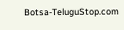Botsa-TeluguStop.com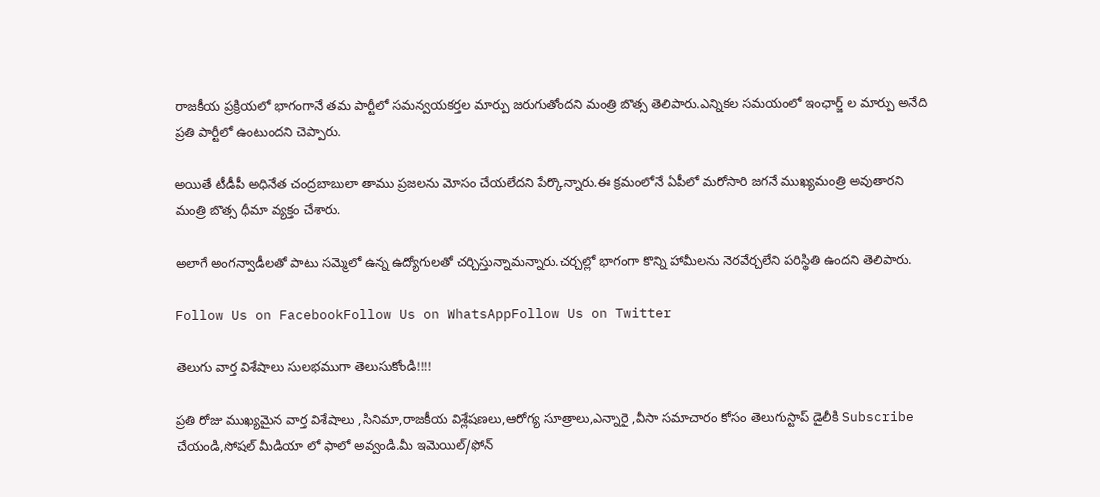రాజకీయ ప్రక్రియలో భాగంగానే తమ పార్టీలో సమన్వయకర్తల మార్పు జరుగుతోందని మంత్రి బొత్స తెలిపారు.ఎన్నికల సమయంలో ఇంఛార్జ్ ల మార్పు అనేది ప్రతి పార్టీలో ఉంటుందని చెప్పారు.

అయితే టీడీపీ అధినేత చంద్రబాబులా తాము ప్రజలను మోసం చేయలేదని పేర్కొన్నారు.ఈ క్రమంలోనే ఏపీలో మరోసారి జగనే ముఖ్యమంత్రి అవుతారని మంత్రి బొత్స ధీమా వ్యక్తం చేశారు.

అలాగే అంగన్వాడీలతో పాటు సమ్మెలో ఉన్న ఉద్యోగులతో చర్చిస్తున్నామన్నారు.చర్చల్లో భాగంగా కొన్ని హామీలను నెరవేర్చలేని పరిస్థితి ఉందని తెలిపారు.

Follow Us on FacebookFollow Us on WhatsAppFollow Us on Twitter

తెలుగు వార్త విశేషాలు సులభముగా తెలుసుకోండి!!!!

ప్రతి రోజు ముఖ్యమైన వార్త విశేషాలు ,సినిమా,రాజకీయ విశ్లేషణలు,ఆరోగ్య సూత్రాలు,ఎన్నారై ,వీసా సమాచారం కోసం తెలుగుస్టాప్ డైలీకి Subscribe చేయండి,సోషల్ మీడియా లో ఫాలో అవ్వండి.మీ ఇమెయిల్/ఫోన్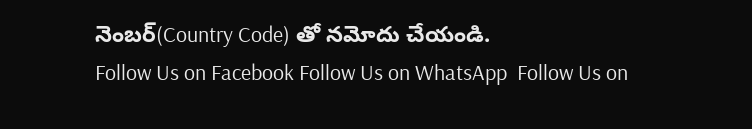నెంబర్(Country Code) తో నమోదు చేయండి.
Follow Us on Facebook Follow Us on WhatsApp  Follow Us on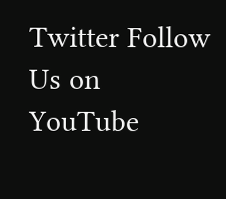Twitter Follow Us on YouTube